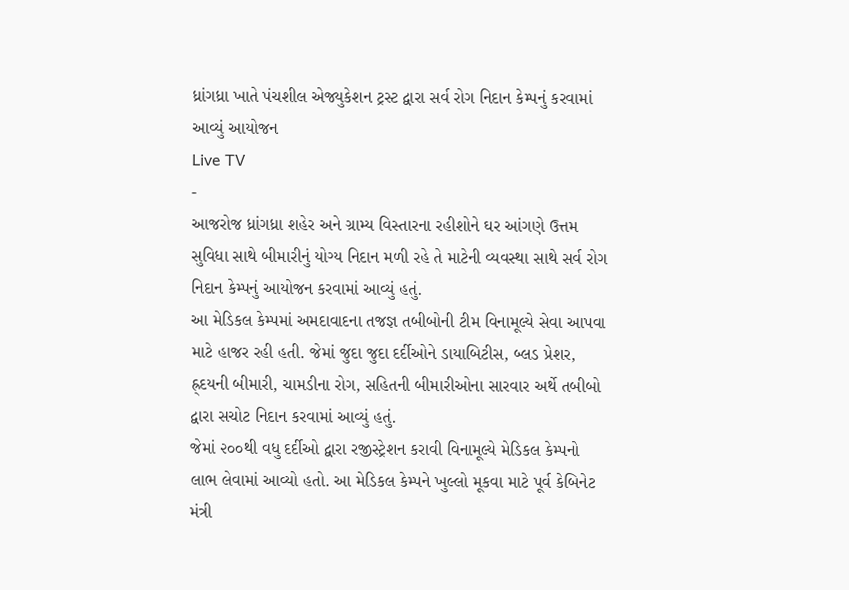ધ્રાંગધ્રા ખાતે પંચશીલ એજ્યુકેશન ટ્રસ્ટ દ્વારા સર્વ રોગ નિદાન કેમ્પનું કરવામાં આવ્યું આયોજન
Live TV
-
આજરોજ ધ્રાંગધ્રા શહેર અને ગ્રામ્ય વિસ્તારના રહીશોને ઘર આંગણે ઉત્તમ સુવિધા સાથે બીમારીનું યોગ્ય નિદાન મળી રહે તે માટેની વ્યવસ્થા સાથે સર્વ રોગ નિદાન કેમ્પનું આયોજન કરવામાં આવ્યું હતું.
આ મેડિકલ કેમ્પમાં અમદાવાદના તજજ્ઞ તબીબોની ટીમ વિનામૂલ્યે સેવા આપવા માટે હાજર રહી હતી. જેમાં જુદા જુદા દર્દીઓને ડાયાબિટીસ, બ્લડ પ્રેશર, હ્ર્દયની બીમારી, ચામડીના રોગ, સહિતની બીમારીઓના સારવાર અર્થે તબીબો દ્વારા સચોટ નિદાન કરવામાં આવ્યું હતું.
જેમાં ૨૦૦થી વધુ દર્દીઓ દ્વારા રજીસ્ટ્રેશન કરાવી વિનામૂલ્યે મેડિકલ કેમ્પનો લાભ લેવામાં આવ્યો હતો. આ મેડિકલ કેમ્પને ખુલ્લો મૂકવા માટે પૂર્વ કેબિનેટ મંત્રી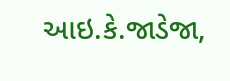આઇ.કે.જાડેજા,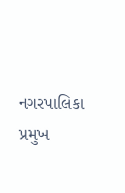નગરપાલિકા પ્રમુખ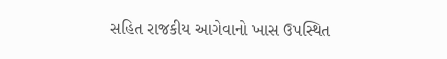સહિત રાજકીય આગેવાનો ખાસ ઉપસ્થિત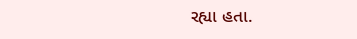રહ્યા હતા.